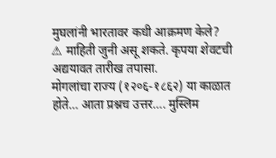मुघलांनी भारतावर कधी आक्रमण केले?
⚠ माहिती जुनी असू शकते. कृपया शेवटची अद्ययावत तारीख तपासा.
मोगलांचा राज्य (१२०६-१८६२) या काळात होते… आता प्रश्नच उत्तर…. मुस्लिम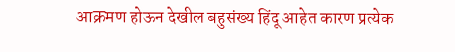आक्रमण होऊन देखील बहुसंख्य हिंदू आहेत कारण प्रत्येक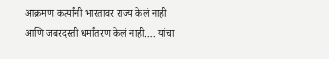आक्रमण कर्त्यांनी भारतावर राज्य केलं नाही आणि जबरदस्ती धर्मांतरण केलं नाही…. यांचा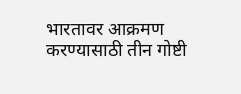भारतावर आक्रमण करण्यासाठी तीन गोष्टी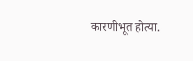कारणीभूत होत्या.